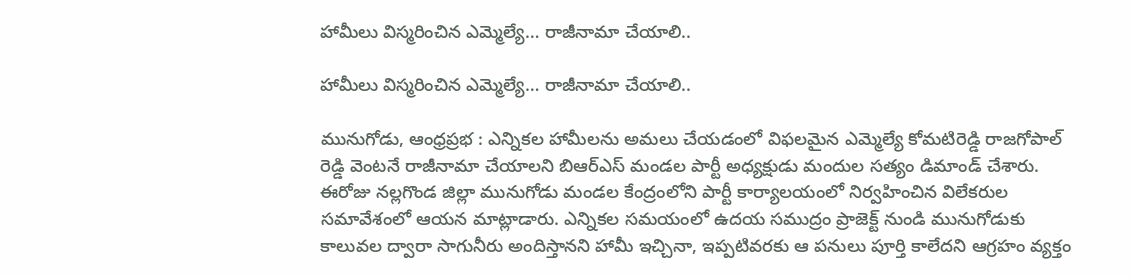హామీలు విస్మరించిన ఎమ్మెల్యే… రాజీనామా చేయాలి..

హామీలు విస్మరించిన ఎమ్మెల్యే… రాజీనామా చేయాలి..

మునుగోడు, ఆంధ్రప్రభ : ఎన్నికల హామీలను అమలు చేయడంలో విఫలమైన ఎమ్మెల్యే కోమటిరెడ్డి రాజగోపాల్ రెడ్డి వెంటనే రాజీనామా చేయాలని బిఆర్‌ఎస్ మండల పార్టీ అధ్యక్షుడు మందుల సత్యం డిమాండ్ చేశారు. ఈరోజు నల్లగొండ జిల్లా మునుగోడు మండల కేంద్రంలోని పార్టీ కార్యాలయంలో నిర్వహించిన విలేకరుల సమావేశంలో ఆయన మాట్లాడారు. ఎన్నికల సమయంలో ఉదయ సముద్రం ప్రాజెక్ట్ నుండి మునుగోడుకు కాలువల ద్వారా సాగునీరు అందిస్తానని హామీ ఇచ్చినా, ఇప్పటివరకు ఆ పనులు పూర్తి కాలేదని ఆగ్రహం వ్యక్తం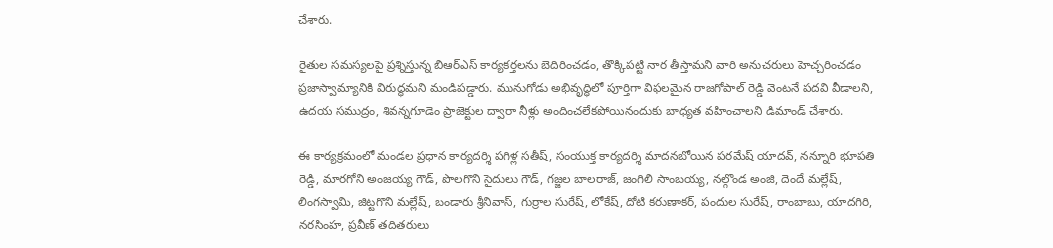చేశారు.

రైతుల సమస్యలపై ప్రశ్నిస్తున్న బిఆర్‌ఎస్ కార్యకర్తలను బెదిరించడం, తొక్కిపట్టి నార తీస్తామని వారి అనుచరులు హెచ్చరించడం ప్రజాస్వామ్యానికి విరుద్ధమని మండిపడ్డారు. మునుగోడు అభివృద్ధిలో పూర్తిగా విఫలమైన రాజగోపాల్ రెడ్డి వెంటనే పదవి వీడాలని, ఉదయ సముద్రం, శివన్నగూడెం ప్రాజెక్టుల ద్వారా నీళ్లు అందించలేకపోయినందుకు బాధ్యత వహించాలని డిమాండ్ చేశారు.

ఈ కార్యక్రమంలో మండల ప్రధాన కార్యదర్శి పగిళ్ల సతీష్, సంయుక్త కార్యదర్శి మాదనబోయిన పరమేష్ యాదవ్, నన్నూరి భూపతి రెడ్డి, మారగోని అంజయ్య గౌడ్, పొలగొని సైదులు గౌడ్, గజ్జల బాలరాజ్, జంగిలి సాంబయ్య, నల్గొండ అంజి, దెందే మల్లేష్, లింగస్వామి, జిట్టగొని మల్లేష్, బండారు శ్రీనివాస్, గుర్రాల సురేష్, లోకేష్, దోటి కరుణాకర్, పందుల సురేష్, రాంబాబు, యాదగిరి, నరసింహ, ప్రవీణ్ తదితరులు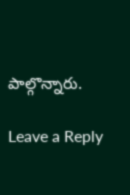పాల్గొన్నారు.

Leave a Reply